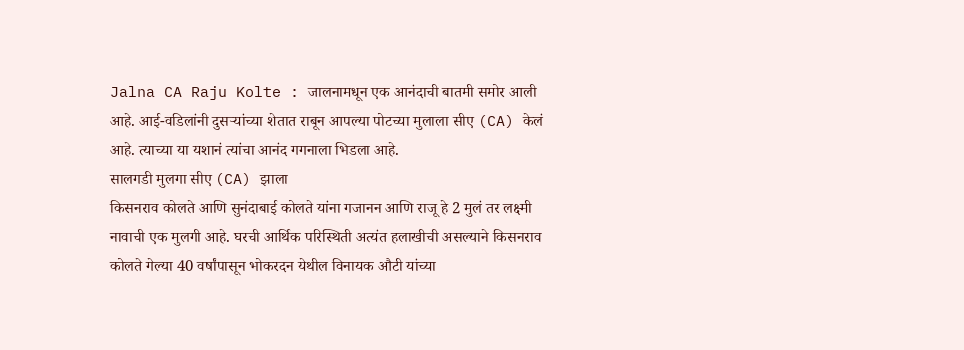Jalna CA Raju Kolte : जालनामधून एक आनंदाची बातमी समोर आली आहे. आई-वडिलांनी दुसऱ्यांच्या शेतात राबून आपल्या पोटच्या मुलाला सीए (CA) केलं आहे. त्याच्या या यशानं त्यांचा आनंद गगनाला भिडला आहे.
सालगडी मुलगा सीए (CA) झाला
किसनराव कोलते आणि सुनंदाबाई कोलते यांना गजानन आणि राजू हे 2 मुलं तर लक्ष्मी नावाची एक मुलगी आहे. घरची आर्थिक परिस्थिती अत्यंत हलाखीची असल्याने किसनराव कोलते गेल्या 40 वर्षांपासून भोकरदन येथील विनायक औटी यांच्या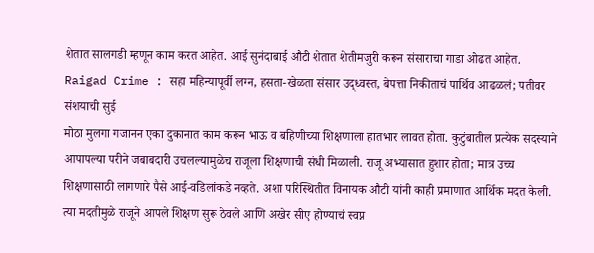शेतात सालगडी म्हणून काम करत आहेत. आई सुनंदाबाई औटी शेतात शेतीमजुरी करून संसाराचा गाडा ओढत आहेत.
Raigad Crime : सहा महिन्यापूर्वी लग्न, हसता-खेळता संसार उद्ध्वस्त, बेपत्ता निकीताचं पार्थिव आढळलं; पतीवर संशयाची सुई
मोठा मुलगा गजानन एका दुकानात काम करून भाऊ व बहिणीच्या शिक्षणाला हातभार लावत होता. कुटुंबातील प्रत्येक सदस्याने आपापल्या परीने जबाबदारी उचलल्यामुळेच राजूला शिक्षणाची संधी मिळाली. राजू अभ्यासात हुशार होता; मात्र उच्च शिक्षणासाठी लागणारे पैसे आई-वडिलांकडे नव्हते. अशा परिस्थितीत विनायक औटी यांनी काही प्रमाणात आर्थिक मदत केली. त्या मदतीमुळे राजूने आपले शिक्षण सुरू ठेवले आणि अखेर सीए होण्याचं स्वप्न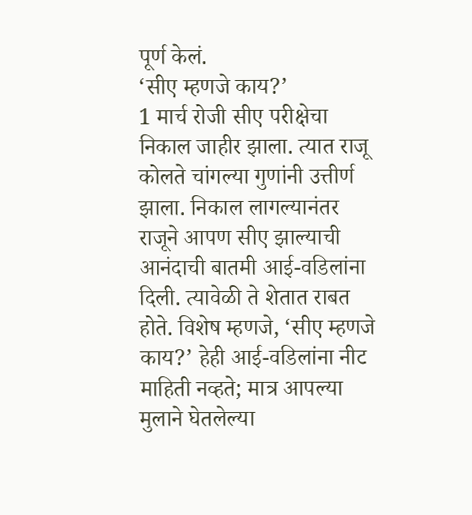पूर्ण केलं.
‘सीए म्हणजे काय?’
1 मार्च रोजी सीए परीक्षेचा निकाल जाहीर झाला. त्यात राजू कोलते चांगल्या गुणांनी उत्तीर्ण झाला. निकाल लागल्यानंतर राजूने आपण सीए झाल्याची आनंदाची बातमी आई-वडिलांना दिली. त्यावेळी ते शेतात राबत होते. विशेष म्हणजे, ‘सीए म्हणजे काय?’ हेही आई-वडिलांना नीट माहिती नव्हते; मात्र आपल्या मुलाने घेतलेल्या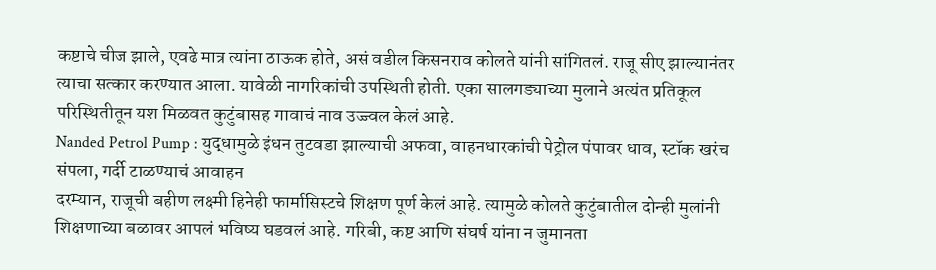कष्टाचे चीज झाले, एवढे मात्र त्यांना ठाऊक होते, असं वडील किसनराव कोलते यांनी सांगितलं. राजू सीए झाल्यानंतर त्याचा सत्कार करण्यात आला. यावेळी नागरिकांची उपस्थिती होती. एका सालगड्याच्या मुलाने अत्यंत प्रतिकूल परिस्थितीतून यश मिळवत कुटुंबासह गावाचं नाव उज्ज्वल केलं आहे.
Nanded Petrol Pump : युद्धामुळे इंधन तुटवडा झाल्याची अफवा, वाहनधारकांची पेट्रोल पंपावर धाव, स्टॉक खरंच संपला, गर्दी टाळण्याचं आवाहन
दरम्यान, राजूची बहीण लक्ष्मी हिनेही फार्मासिस्टचे शिक्षण पूर्ण केलं आहे. त्यामुळे कोलते कुटुंबातील दोन्ही मुलांनी शिक्षणाच्या बळावर आपलं भविष्य घडवलं आहे. गरिबी, कष्ट आणि संघर्ष यांना न जुमानता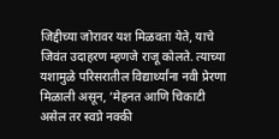जिद्दीच्या जोरावर यश मिळवता येते, याचे जिवंत उदाहरण म्हणजे राजू कोलते. त्याच्या यशामुळे परिसरातील विद्यार्थ्यांना नवी प्रेरणा मिळाली असून, ‘मेहनत आणि चिकाटी असेल तर स्वप्ने नक्की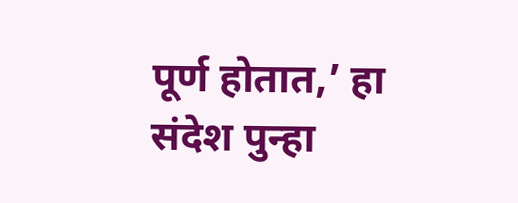पूर्ण होतात,’ हा संदेश पुन्हा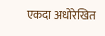एकदा अधोरेखित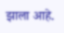झाला आहे.